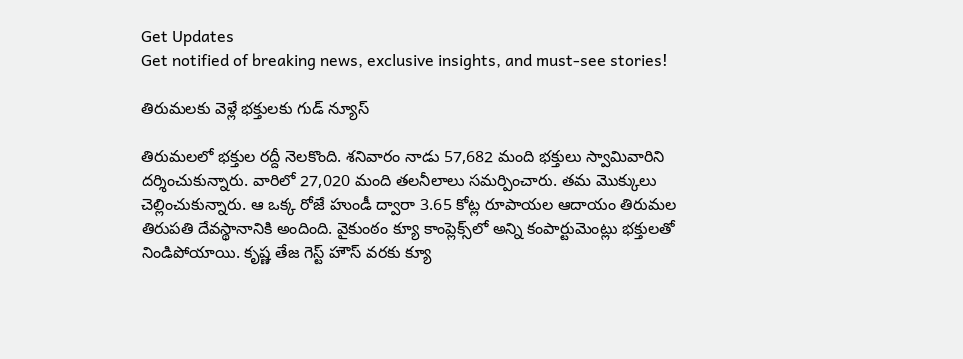Get Updates
Get notified of breaking news, exclusive insights, and must-see stories!

తిరుమలకు వెళ్లే భక్తులకు గుడ్ న్యూస్

తిరుమలలో భక్తుల రద్దీ నెలకొంది. శనివారం నాడు 57,682 మంది భక్తులు స్వామివారిని దర్శించుకున్నారు. వారిలో 27,020 మంది తలనీలాలు సమర్పించారు. తమ మొక్కులు చెల్లించుకున్నారు. ఆ ఒక్క రోజే హుండీ ద్వారా 3.65 కోట్ల రూపాయల ఆదాయం తిరుమల తిరుపతి దేవస్థానానికి అందింది. వైకుంఠం క్యూ కాంప్లెక్స్‌లో అన్ని కంపార్టుమెంట్లు భక్తులతో నిండిపోయాయి. కృష్ణ తేజ గెస్ట్ హౌస్ వరకు క్యూ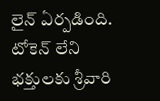లైన్ ఏర్పడింది. టోకెన్‌ లేని భక్తులకు శ్రీవారి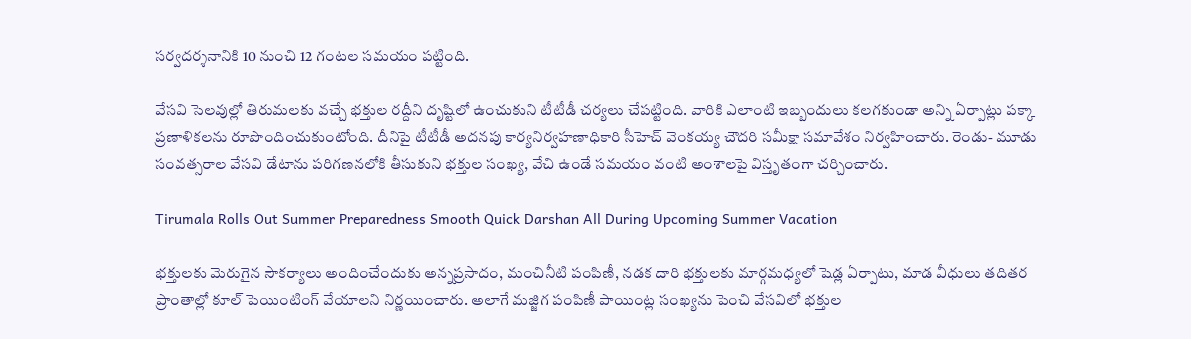సర్వదర్శనానికి 10 నుంచి 12 గంటల సమయం పట్టింది.

వేసవి సెలవుల్లో తిరుమలకు వచ్చే భక్తుల రద్దీని దృష్టిలో ఉంచుకుని టీటీడీ చర్యలు చేపట్టింది. వారికి ఎలాంటి ఇబ్బందులు కలగకుండా అన్ని ఏర్పాట్లు పక్కా ప్రణాళికలను రూపొందించుకుంటోంది. దీనిపై టీటీడీ అదనపు కార్యనిర్వహణాధికారి సీహెచ్ వెంకయ్య చౌదరి సమీక్షా సమావేశం నిర్వహించారు. రెండు- మూడు సంవత్సరాల వేసవి డేటాను పరిగణనలోకి తీసుకుని భక్తుల సంఖ్య, వేచి ఉండే సమయం వంటి అంశాలపై విస్తృతంగా చర్చించారు.

Tirumala Rolls Out Summer Preparedness Smooth Quick Darshan All During Upcoming Summer Vacation

భక్తులకు మెరుగైన సౌకర్యాలు అందించేందుకు అన్నప్రసాదం, మంచినీటి పంపిణీ, నడక దారి భక్తులకు మార్గమధ్యలో షెడ్ల ఏర్పాటు, మాడ వీధులు తదితర ప్రాంతాల్లో కూల్ పెయింటింగ్ వేయాలని నిర్ణయించారు. అలాగే మజ్జిగ పంపిణీ పాయింట్ల సంఖ్యను పెంచి వేసవిలో భక్తుల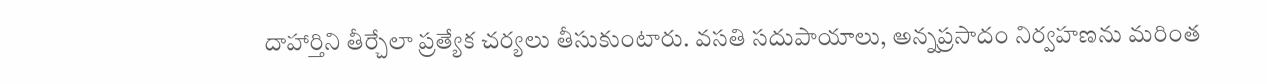దాహార్తిని తీర్చేలా ప్రత్యేక చర్యలు తీసుకుంటారు. వసతి సదుపాయాలు, అన్నప్రసాదం నిర్వహణను మరింత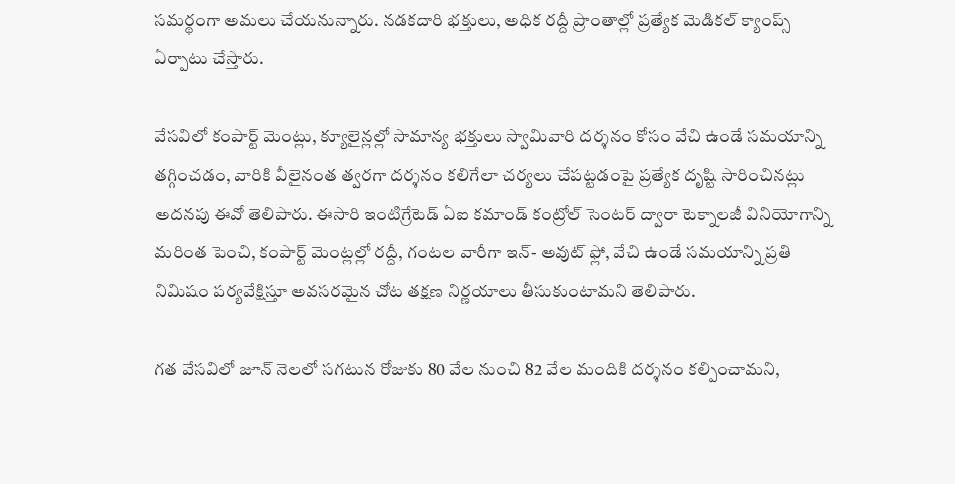సమర్థంగా అమలు చేయనున్నారు. నడకదారి భక్తులు, అధిక రద్దీ ప్రాంతాల్లో ప్రత్యేక మెడికల్ క్యాంప్స్ ఏర్పాటు చేస్తారు.

వేసవిలో కంపార్ట్ మెంట్లు, క్యూలైన్లల్లో సామాన్య భక్తులు స్వామివారి దర్శనం కోసం వేచి ఉండే సమయాన్ని తగ్గించడం, వారికి వీలైనంత త్వరగా దర్శనం కలిగేలా చర్యలు చేపట్టడంపై ప్రత్యేక దృష్టి సారించినట్లు అదనపు ఈవో తెలిపారు. ఈసారి ఇంటిగ్రేటెడ్ ఏఐ కమాండ్ కంట్రోల్ సెంటర్ ద్వారా టెక్నాలజీ వినియోగాన్ని మరింత పెంచి, కంపార్ట్ మెంట్లల్లో రద్దీ, గంటల వారీగా ఇన్- అవుట్ ఫ్లో, వేచి ఉండే సమయాన్ని ప్రతి నిమిషం పర్యవేక్షిస్తూ అవసరమైన చోట తక్షణ నిర్ణయాలు తీసుకుంటామని తెలిపారు.

గత వేసవిలో జూన్ నెలలో సగటున రోజుకు 80 వేల నుంచి 82 వేల మందికి దర్శనం కల్పించామని,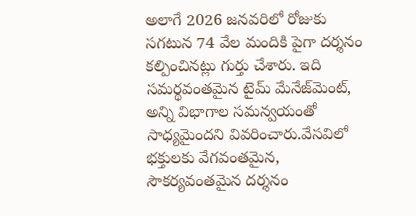అలాగే 2026 జనవరిలో రోజుకు సగటున 74 వేల మందికి పైగా దర్శనం కల్పించినట్లు గుర్తు చేశారు. ఇది సమర్థవంతమైన టైమ్ మేనేజ్‌మెంట్, అన్ని విభాగాల సమన్వయంతో సాధ్యమైందని వివరించారు.వేసవిలో భక్తులకు వేగవంతమైన, సౌకర్యవంతమైన దర్శనం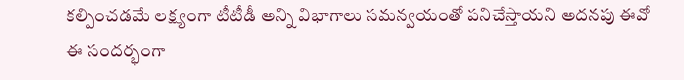కల్పించడమే లక్ష్యంగా టీటీడీ అన్ని విభాగాలు సమన్వయంతో పనిచేస్తాయని అదనపు ఈవో ఈ సందర్భంగా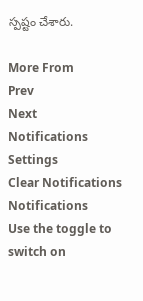స్పష్టం చేశారు.

More From
Prev
Next
Notifications
Settings
Clear Notifications
Notifications
Use the toggle to switch on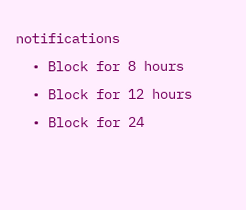notifications
  • Block for 8 hours
  • Block for 12 hours
  • Block for 24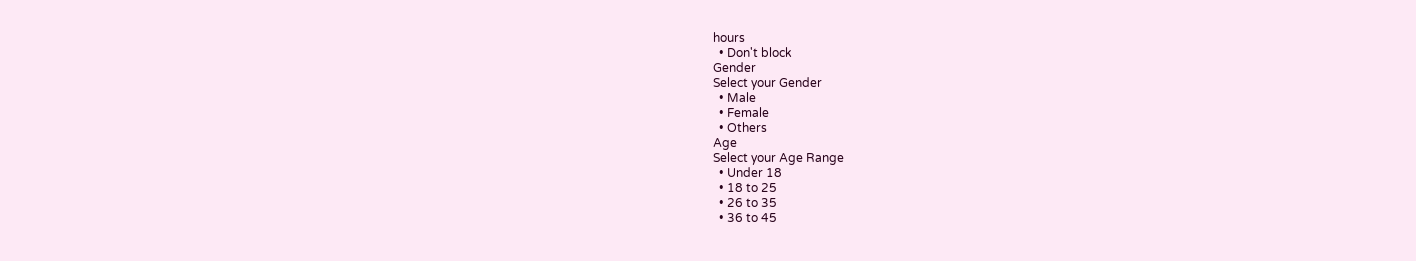hours
  • Don't block
Gender
Select your Gender
  • Male
  • Female
  • Others
Age
Select your Age Range
  • Under 18
  • 18 to 25
  • 26 to 35
  • 36 to 45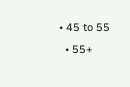• 45 to 55
  • 55+